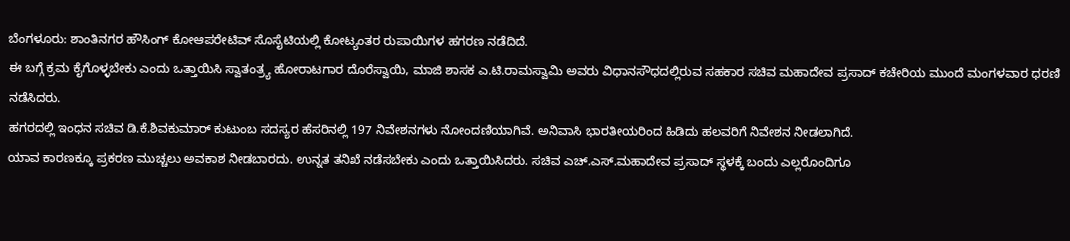ಬೆಂಗಳೂರು: ಶಾಂತಿನಗರ ಹೌಸಿಂಗ್ ಕೋಆಪರೇಟಿವ್ ಸೊಸೈಟಿಯಲ್ಲಿ ಕೋಟ್ಯಂತರ ರುಪಾಯಿಗಳ ಹಗರಣ ನಡೆದಿದೆ.
ಈ ಬಗ್ಗೆ ಕ್ರಮ ಕೈಗೊಳ್ಳಬೇಕು ಎಂದು ಒತ್ತಾಯಿಸಿ ಸ್ವಾತಂತ್ರ್ಯ ಹೋರಾಟಗಾರ ದೊರೆಸ್ವಾಯಿ, ಮಾಜಿ ಶಾಸಕ ಎ.ಟಿ.ರಾಮಸ್ವಾಮಿ ಅವರು ವಿಧಾನಸೌಧದಲ್ಲಿರುವ ಸಹಕಾರ ಸಚಿವ ಮಹಾದೇವ ಪ್ರಸಾದ್ ಕಚೇರಿಯ ಮುಂದೆ ಮಂಗಳವಾರ ಧರಣಿ ನಡೆಸಿದರು.
ಹಗರದಲ್ಲಿ ಇಂಧನ ಸಚಿವ ಡಿ.ಕೆ.ಶಿವಕುಮಾರ್ ಕುಟುಂಬ ಸದಸ್ಯರ ಹೆಸರಿನಲ್ಲಿ 197 ನಿವೇಶನಗಳು ನೋಂದಣಿಯಾಗಿವೆ. ಅನಿವಾಸಿ ಭಾರತೀಯರಿಂದ ಹಿಡಿದು ಹಲವರಿಗೆ ನಿವೇಶನ ನೀಡಲಾಗಿದೆ.
ಯಾವ ಕಾರಣಕ್ಕೂ ಪ್ರಕರಣ ಮುಚ್ಚಲು ಅವಕಾಶ ನೀಡಬಾರದು. ಉನ್ನತ ತನಿಖೆ ನಡೆಸಬೇಕು ಎಂದು ಒತ್ತಾಯಿಸಿದರು. ಸಚಿವ ಎಚ್.ಎಸ್.ಮಹಾದೇವ ಪ್ರಸಾದ್ ಸ್ಥಳಕ್ಕೆ ಬಂದು ಎಲ್ಲರೊಂದಿಗೂ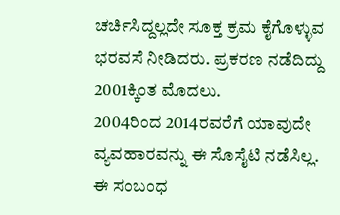ಚರ್ಚಿಸಿದ್ದಲ್ಲದೇ ಸೂಕ್ತ ಕ್ರಮ ಕೈಗೊಳ್ಳುವ ಭರವಸೆ ನೀಡಿದರು. ಪ್ರಕರಣ ನಡೆದಿದ್ದು 2001ಕ್ಕಿಂತ ಮೊದಲು.
2004ರಿಂದ 2014ರವರೆಗೆ ಯಾವುದೇ ವ್ಯವಹಾರವನ್ನು ಈ ಸೊಸೈಟಿ ನಡೆಸಿಲ್ಲ. ಈ ಸಂಬಂಧ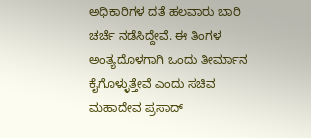ಅಧಿಕಾರಿಗಳ ದತೆ ಹಲವಾರು ಬಾರಿ ಚರ್ಚೆ ನಡೆಸಿದ್ದೇವೆ. ಈ ತಿಂಗಳ ಅಂತ್ಯದೊಳಗಾಗಿ ಒಂದು ತೀರ್ಮಾನ ಕೈಗೊಳ್ಳುತ್ತೇವೆ ಎಂದು ಸಚಿವ ಮಹಾದೇವ ಪ್ರಸಾದ್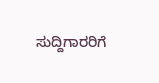ಸುದ್ದಿಗಾರರಿಗೆ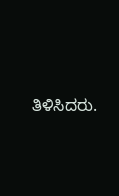ತಿಳಿಸಿದರು.